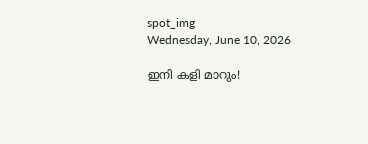spot_img
Wednesday, June 10, 2026

ഇനി കളി മാറും!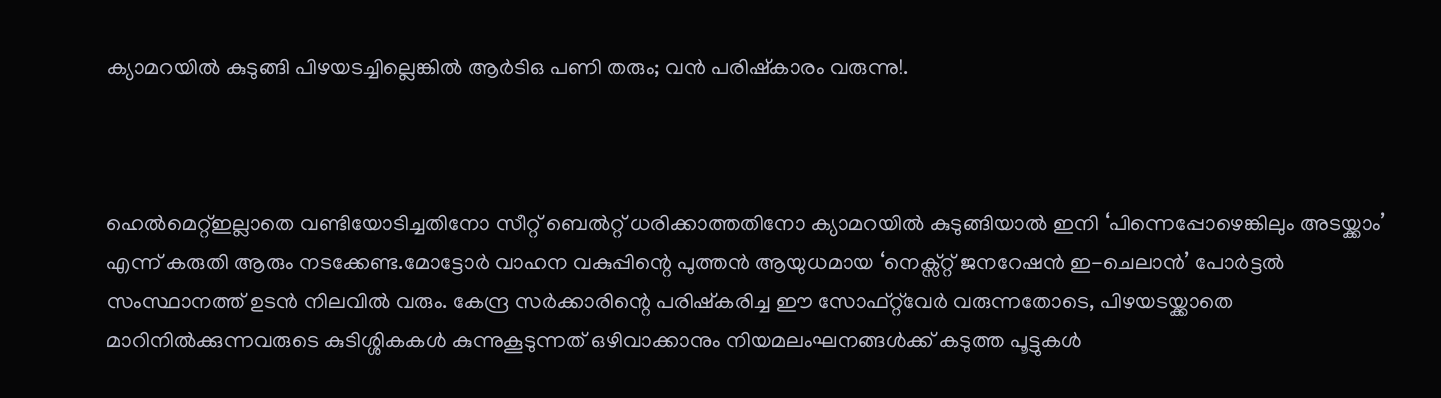ക്യാമറയിൽ കുടുങ്ങി പിഴയടച്ചില്ലെങ്കിൽ ആർടിഒ പണി തരും; വൻ പരിഷ്കാരം വരുന്നു!.



ഹെൽമെറ്റ്ഇല്ലാതെ വണ്ടിയോടിച്ചതിനോ സീറ്റ് ബെല്‍റ്റ് ധരിക്കാത്തതിനോ ക്യാമറയില്‍ കുടുങ്ങിയാല്‍ ഇനി ‘പിന്നെപ്പോഴെങ്കിലും അടയ്ക്കാം’ എന്ന് കരുതി ആരും നടക്കേണ്ട.മോട്ടോർ വാഹന വകുപ്പിന്റെ പുത്തൻ ആയുധമായ ‘നെക്സ്റ്റ് ജനറേഷൻ ഇ-ചെലാൻ’ പോർട്ടല്‍ സംസ്ഥാനത്ത് ഉടൻ നിലവില്‍ വരും. കേന്ദ്ര സർക്കാരിന്റെ പരിഷ്‌കരിച്ച ഈ സോഫ്റ്റ്‌വേർ വരുന്നതോടെ, പിഴയടയ്ക്കാതെ മാറിനില്‍ക്കുന്നവരുടെ കുടിശ്ശികകള്‍ കുന്നുകൂടുന്നത് ഒഴിവാക്കാനും നിയമലംഘനങ്ങള്‍ക്ക് കടുത്ത പൂട്ടുകള്‍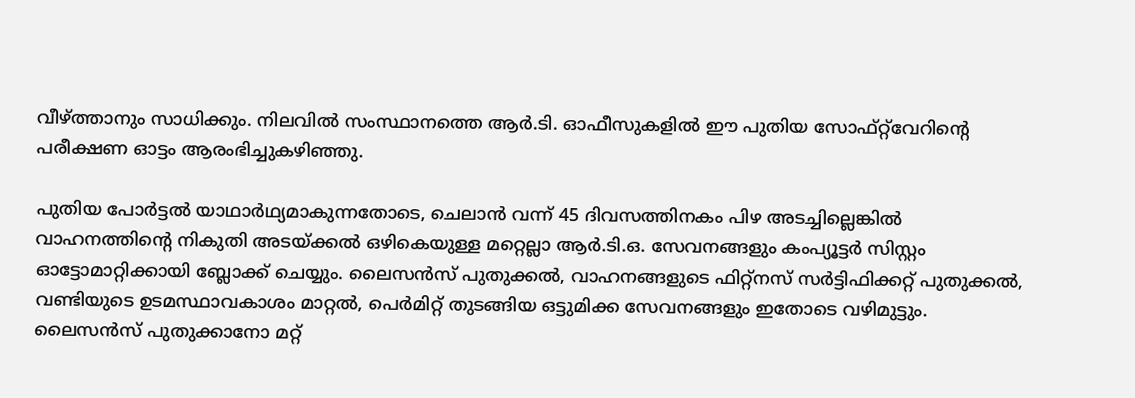വീഴ്ത്താനും സാധിക്കും. നിലവില്‍ സംസ്ഥാനത്തെ ആർ.ടി. ഓഫീസുകളില്‍ ഈ പുതിയ സോഫ്റ്റ്‌വേറിന്റെ പരീക്ഷണ ഓട്ടം ആരംഭിച്ചുകഴിഞ്ഞു.

പുതിയ പോർട്ടല്‍ യാഥാർഥ്യമാകുന്നതോടെ, ചെലാൻ വന്ന് 45 ദിവസത്തിനകം പിഴ അടച്ചില്ലെങ്കില്‍ വാഹനത്തിന്റെ നികുതി അടയ്ക്കല്‍ ഒഴികെയുള്ള മറ്റെല്ലാ ആർ.ടി.ഒ. സേവനങ്ങളും കംപ്യൂട്ടർ സിസ്റ്റം ഓട്ടോമാറ്റിക്കായി ബ്ലോക്ക് ചെയ്യും. ലൈസൻസ് പുതുക്കല്‍, വാഹനങ്ങളുടെ ഫിറ്റ്‌നസ് സർട്ടിഫിക്കറ്റ് പുതുക്കല്‍, വണ്ടിയുടെ ഉടമസ്ഥാവകാശം മാറ്റല്‍, പെർമിറ്റ് തുടങ്ങിയ ഒട്ടുമിക്ക സേവനങ്ങളും ഇതോടെ വഴിമുട്ടും. ലൈസൻസ് പുതുക്കാനോ മറ്റ്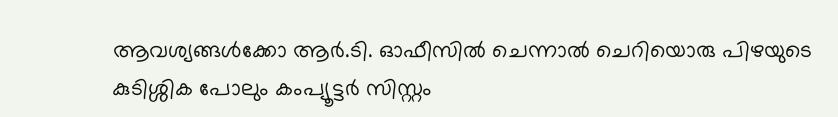ആവശ്യങ്ങള്‍ക്കോ ആർ.ടി. ഓഫീസില്‍ ചെന്നാല്‍ ചെറിയൊരു പിഴയുടെ കുടിശ്ശിക പോലും കംപ്യൂട്ടർ സിസ്റ്റം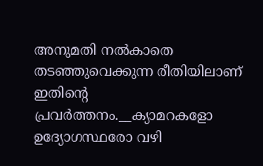അനുമതി നല്‍കാതെ തടഞ്ഞുവെക്കുന്ന രീതിയിലാണ് ഇതിന്റെ പ്രവർത്തനം.__ക്യാമറകളോ ഉദ്യോഗസ്ഥരോ വഴി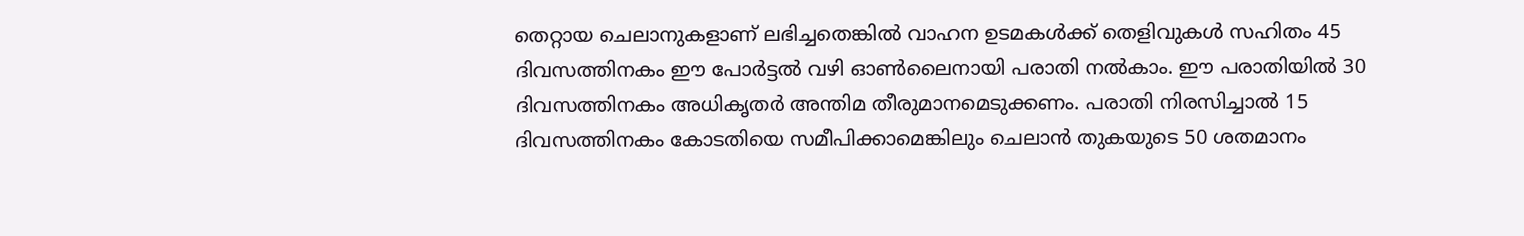തെറ്റായ ചെലാനുകളാണ് ലഭിച്ചതെങ്കില്‍ വാഹന ഉടമകള്‍ക്ക് തെളിവുകള്‍ സഹിതം 45 ദിവസത്തിനകം ഈ പോർട്ടല്‍ വഴി ഓണ്‍ലൈനായി പരാതി നല്‍കാം. ഈ പരാതിയില്‍ 30 ദിവസത്തിനകം അധികൃതർ അന്തിമ തീരുമാനമെടുക്കണം. പരാതി നിരസിച്ചാല്‍ 15 ദിവസത്തിനകം കോടതിയെ സമീപിക്കാമെങ്കിലും ചെലാൻ തുകയുടെ 50 ശതമാനം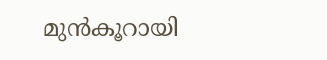മുൻകൂറായി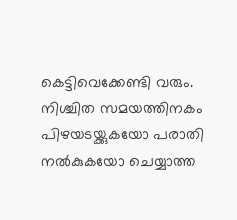കെട്ടിവെക്കേണ്ടി വരും. നിശ്ചിത സമയത്തിനകം പിഴയടയ്ക്കുകയോ പരാതി നല്‍കുകയോ ചെയ്യാത്ത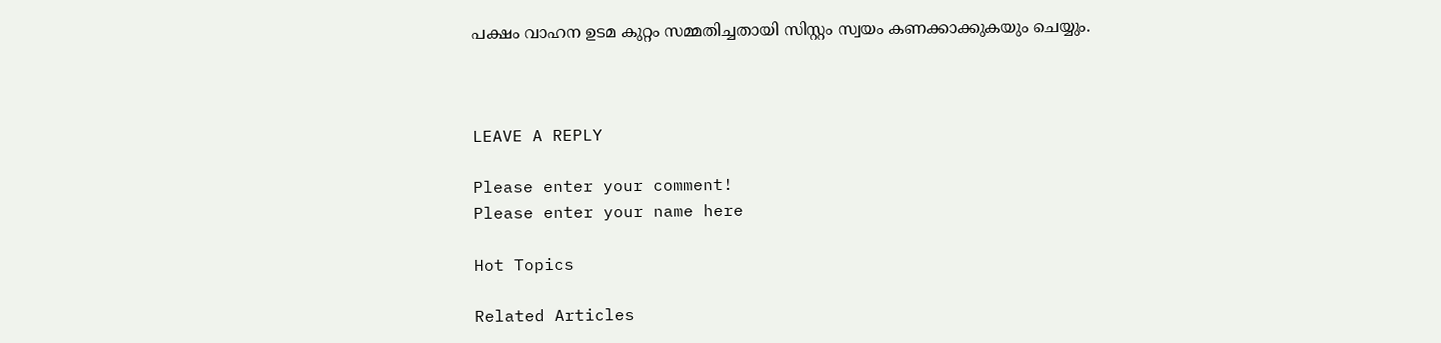പക്ഷം വാഹന ഉടമ കുറ്റം സമ്മതിച്ചതായി സിസ്റ്റം സ്വയം കണക്കാക്കുകയും ചെയ്യും.



LEAVE A REPLY

Please enter your comment!
Please enter your name here

Hot Topics

Related Articles